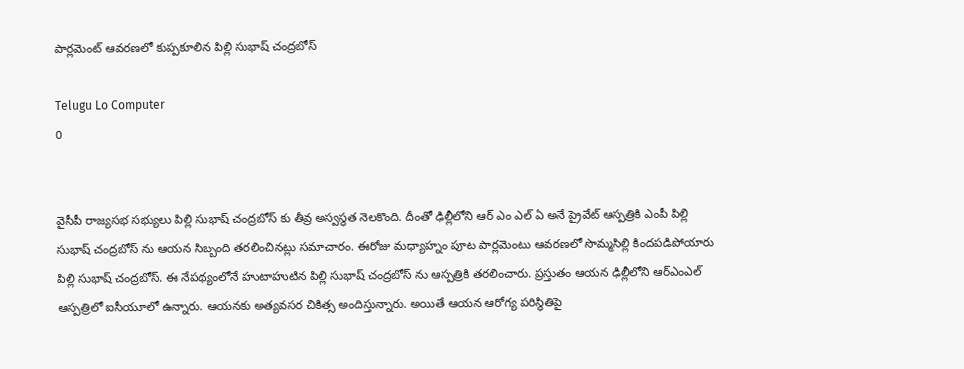పార్లమెంట్ ఆవరణలో కుప్పకూలిన పిల్లి సుభాష్ చంద్రబోస్

Telugu Lo Computer
0


వైసీపీ రాజ్యసభ సభ్యులు పిల్లి సుభాష్ చంద్రబోస్ కు తీవ్ర అస్వస్థత నెలకొంది. దీంతో ఢిల్లీలోని ఆర్ ఎం ఎల్ ఏ అనే ప్రైవేట్ ఆస్పత్రికి ఎంపీ పిల్లి సుభాష్ చంద్రబోస్ ను ఆయన సిబ్బంది తరలించినట్లు సమాచారం. ఈరోజు మధ్యాహ్నం పూట పార్లమెంటు ఆవరణలో సొమ్మసిల్లి కిందపడిపోయారు పిల్లి సుభాష్ చంద్రబోస్. ఈ నేపథ్యంలోనే హుటాహుటిన పిల్లి సుభాష్ చంద్రబోస్ ను ఆస్పత్రికి తరలించారు. ప్రస్తుతం ఆయన ఢిల్లీలోని ఆర్ఎంఎల్ ఆస్పత్రిలో ఐసీయూలో ఉన్నారు. ఆయనకు అత్యవసర చికిత్స అందిస్తున్నారు. అయితే ఆయన ఆరోగ్య పరిస్థితిపై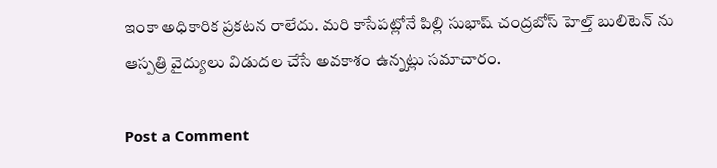ఇంకా అధికారిక ప్రకటన రాలేదు. మరి కాసేపట్లోనే పిల్లి సుభాష్ చంద్రబోస్ హెల్త్ బులిటెన్ ను ఆస్పత్రి వైద్యులు విడుదల చేసే అవకాశం ఉన్నట్లు సమాచారం.

Post a Comment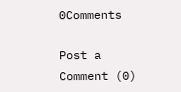0Comments

Post a Comment (0)